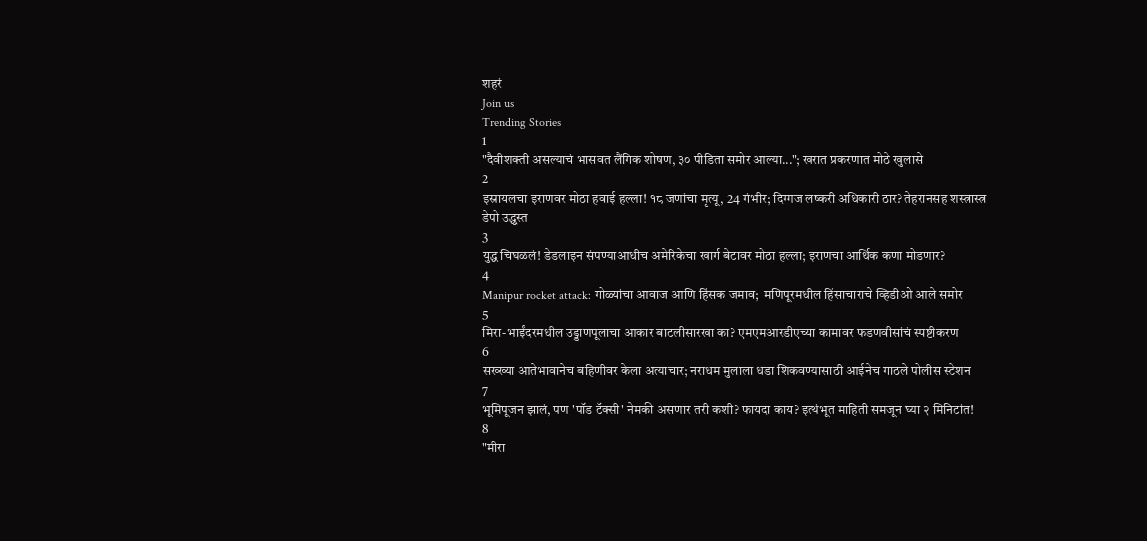शहरं
Join us
Trending Stories
1
"दैवीशक्ती असल्याचं भासवत लैंगिक शोषण, ३० पीडिता समोर आल्या..."; खरात प्रकरणात मोठे खुलासे
2
इस्रायलचा इराणवर मोठा हवाई हल्ला! १८ जणांचा मृत्यू, 24 गंभीर; दिग्गज लष्करी अधिकारी ठार? तेहरानसह शस्त्रास्त्र डेपो उद्ध्वस्त
3
युद्ध चिघळलं! डेडलाइन संपण्याआधीच अमेरिकेचा खार्ग बेटावर मोठा हल्ला; इराणचा आर्थिक कणा मोडणार?
4
Manipur rocket attack: गोळ्यांचा आवाज आणि हिंसक जमाव;  मणिपूरमधील हिंसाचाराचे व्हिडीओ आले समोर
5
मिरा-भाईंदरमधील उड्डाणपूलाचा आकार बाटलीसारखा का? एमएमआरडीएच्या कामावर फडणवीसांचं स्पष्टीकरण
6
सख्ख्या आतेभावानेच बहिणीवर केला अत्याचार; नराधम मुलाला धडा शिकवण्यासाठी आईनेच गाठले पोलीस स्टेशन
7
भूमिपूजन झालं, पण 'पॉड टॅक्सी' नेमकी असणार तरी कशी? फायदा काय? इत्थंभूत माहिती समजून घ्या २ मिनिटांत!
8
"मीरा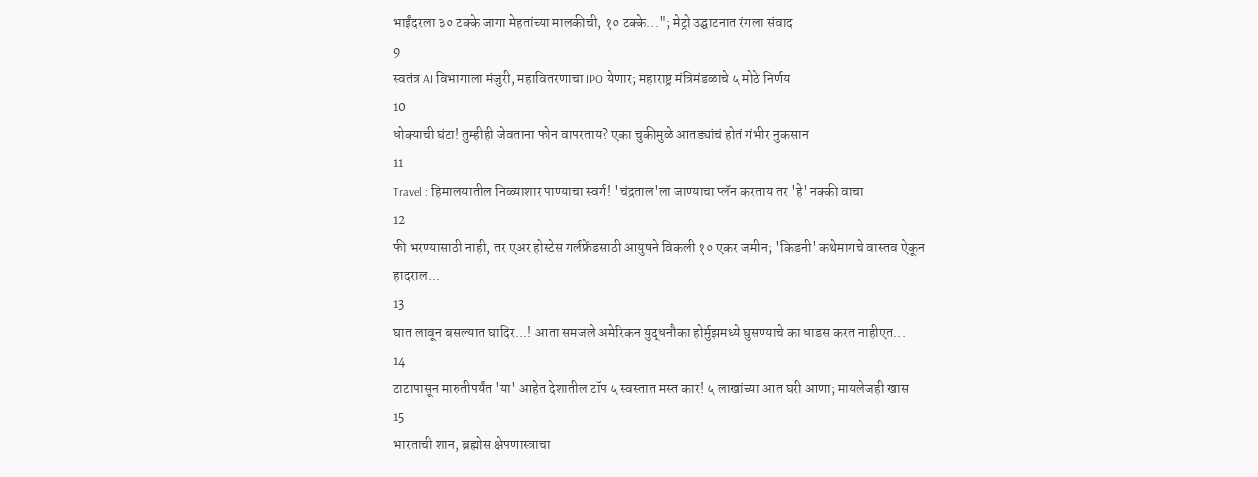भाईंदरला ३० टक्के जागा मेहतांच्या मालकीची, १० टक्के..."; मेट्रो उद्घाटनात रंगला संवाद
9
स्वतंत्र AI विभागाला मंजुरी, महावितरणाचा IPO येणार; महाराष्ट्र मंत्रिमंडळाचे ५ मोठे निर्णय
10
धोक्याची घंटा! तुम्हीही जेवताना फोन वापरताय? एका चुकीमुळे आतड्यांचं होतं गंभीर नुकसान
11
Travel : हिमालयातील निळ्याशार पाण्याचा स्वर्ग! 'चंद्रताल'ला जाण्याचा प्लॅन करताय तर 'हे' नक्की वाचा
12
फी भरण्यासाठी नाही, तर एअर होस्टेस गर्लफ्रेंडसाठी आयुषने विकली १० एकर जमीन; 'किडनी' कथेमागचे वास्तव ऐकून हादराल...
13
घात लावून बसल्यात घादिर...! आता समजले अमेरिकन युद्धनौका होर्मुझमध्ये घुसण्याचे का धाडस करत नाहीएत...
14
टाटापासून मारुतीपर्यंत 'या' आहेत देशातील टॉप ५ स्वस्तात मस्त कार! ५ लाखांच्या आत घरी आणा; मायलेजही खास
15
भारताची शान, ब्रह्मोस क्षेपणास्त्राचा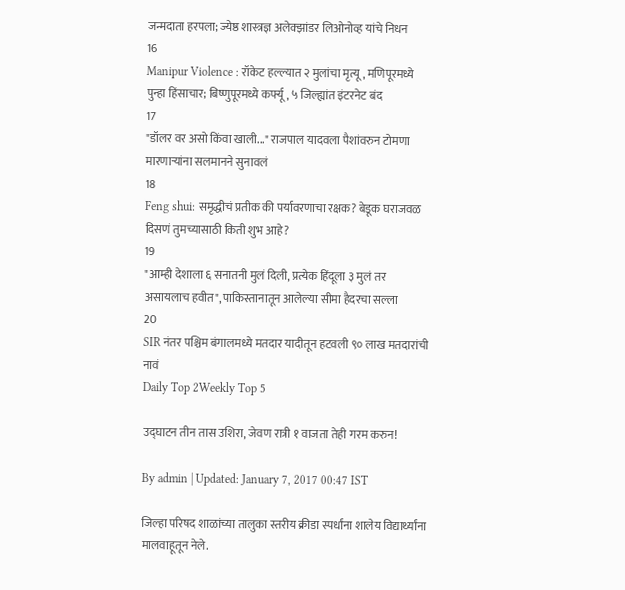जन्मदाता हरपला; ज्येष्ठ शास्त्रज्ञ अलेक्झांडर लिओनोव्ह यांचे निधन
16
Manipur Violence : रॉकेट हल्ल्यात २ मुलांचा मृत्यू, मणिपूरमध्ये पुन्हा हिंसाचार; बिष्णुपूरमध्ये कर्फ्यू, ५ जिल्ह्यांत इंटरनेट बंद
17
"डॉलर वर असो किंवा खाली..." राजपाल यादवला पैशांवरुन टोमणा मारणाऱ्यांना सलमानने सुनावलं
18
Feng shui: समृद्धीचं प्रतीक की पर्यावरणाचा रक्षक? बेडूक घराजवळ दिसणं तुमच्यासाठी किती शुभ आहे?
19
"आम्ही देशाला ६ सनातनी मुलं दिली, प्रत्येक हिंदूला ३ मुलं तर असायलाच हवीत", पाकिस्तानातून आलेल्या सीमा हैदरचा सल्ला
20
SIR नंतर पश्चिम बंगालमध्ये मतदार यादीतून हटवली ९० लाख मतदारांची नावं
Daily Top 2Weekly Top 5

उद्घाटन तीन तास उशिरा, जेवण रात्री १ वाजता तेही गरम करुन!

By admin | Updated: January 7, 2017 00:47 IST

जिल्हा परिषद शाळांच्या तालुका स्तरीय क्रीडा स्पर्धांना शालेय विद्यार्थ्यांना मालवाहूतून नेले.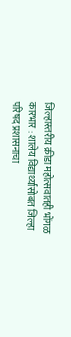जिल्हास्तरीय क्रीडा महोत्सवातही भोंगळ कारभार : शालेय विद्यार्थ्यांसोबत जिल्हा परिषद प्रशासनाचा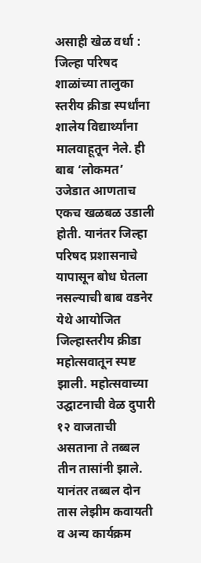असाही खेळ वर्धा : जिल्हा परिषद शाळांच्या तालुका स्तरीय क्रीडा स्पर्धांना शालेय विद्यार्थ्यांना मालवाहूतून नेले. ही बाब ‘लोकमत’ उजेडात आणताच एकच खळबळ उडाली होती. यानंतर जिल्हा परिषद प्रशासनाचे यापासून बोध घेतला नसल्याची बाब वडनेर येथे आयोजित जिल्हास्तरीय क्रीडा महोत्सवातून स्पष्ट झाली. महोत्सवाच्या उद्घाटनाची वेळ दुपारी १२ वाजताची असताना ते तब्बल तीन तासांनी झाले. यानंतर तब्बल दोन तास लेझीम कवायती व अन्य कार्यक्रम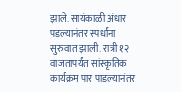झाले. सायंकाळी अंधार पडल्यानंतर स्पर्धांना सुरुवात झाली. रात्री १२ वाजतापर्यंत सांस्कृतिक कार्यक्रम पार पाडल्यानंतर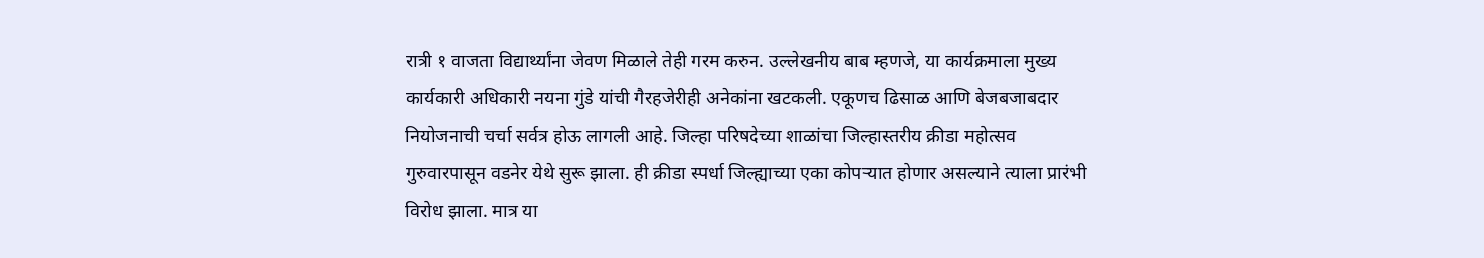रात्री १ वाजता विद्यार्थ्यांना जेवण मिळाले तेही गरम करुन. उल्लेखनीय बाब म्हणजे, या कार्यक्रमाला मुख्य कार्यकारी अधिकारी नयना गुंडे यांची गैरहजेरीही अनेकांना खटकली. एकूणच ढिसाळ आणि बेजबजाबदार नियोजनाची चर्चा सर्वत्र होऊ लागली आहे. जिल्हा परिषदेच्या शाळांचा जिल्हास्तरीय क्रीडा महोत्सव गुरुवारपासून वडनेर येथे सुरू झाला. ही क्रीडा स्पर्धा जिल्ह्याच्या एका कोपऱ्यात होणार असल्याने त्याला प्रारंभी विरोध झाला. मात्र या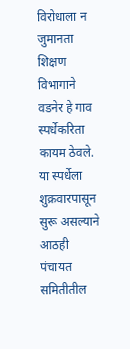विरोधाला न जुमानता शिक्षण विभागाने वडनेर हे गाव स्पर्धेकरिता कायम ठेवले. या स्पर्धेला शुक्रवारपासून सुरू असल्याने आठही पंचायत समितीतील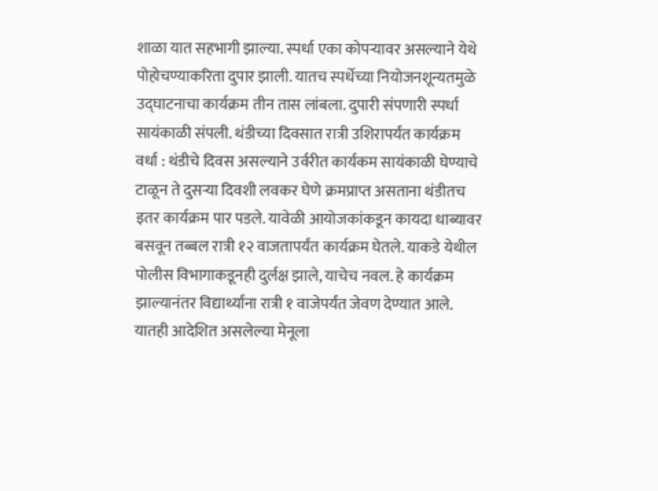शाळा यात सहभागी झाल्या. स्पर्धा एका कोपऱ्यावर असल्याने येथे पोहोचण्याकरिता दुपार झाली. यातच स्पर्धेच्या नियोजनशून्यतमुळे उद्घाटनाचा कार्यक्रम तीन तास लांबला. दुपारी संपणारी स्पर्धा सायंकाळी संपली. थंडीच्या दिवसात रात्री उशिरापर्यंत कार्यक्रम वर्धा : थंडीचे दिवस असल्याने उर्वरीत कार्यकम सायंकाळी घेण्याचे टाळून ते दुसऱ्या दिवशी लवकर घेणे क्रमप्राप्त असताना थंडीतच इतर कार्यक्रम पार पडले. यावेळी आयोजकांकडून कायदा धाब्यावर बसवून तब्बल रात्री १२ वाजतापर्यंत कार्यक्रम घेतले. याकडे येथील पोलीस विभागाकडूनही दुर्लक्ष झाले, याचेच नवल. हे कार्यक्रम झाल्यानंतर विद्यार्थ्यांना रात्री १ वाजेपर्यंत जेवण देण्यात आले. यातही आदेशित असलेल्या मेनूला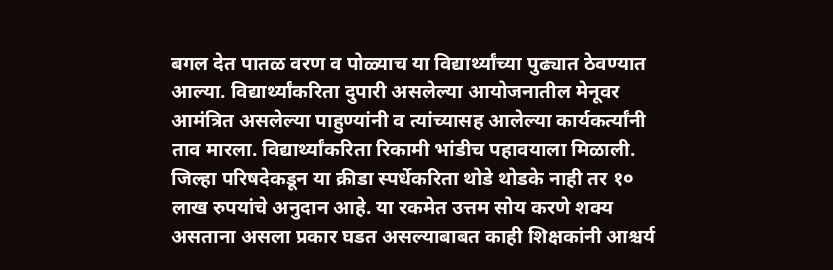बगल देत पातळ वरण व पोळ्याच या विद्यार्थ्यांच्या पुढ्यात ठेवण्यात आल्या. विद्यार्थ्यांकरिता दुपारी असलेल्या आयोजनातील मेनूवर आमंत्रित असलेल्या पाहुण्यांनी व त्यांच्यासह आलेल्या कार्यकर्त्यांनी ताव मारला. विद्यार्थ्यांकरिता रिकामी भांडीच पहावयाला मिळाली. जिल्हा परिषदेकडून या क्रीडा स्पर्धेकरिता थोडे थोडके नाही तर १० लाख रुपयांचे अनुदान आहे. या रकमेत उत्तम सोय करणे शक्य असताना असला प्रकार घडत असल्याबाबत काही शिक्षकांनी आश्चर्य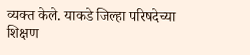व्यक्त केले. याकडे जिल्हा परिषदेच्या शिक्षण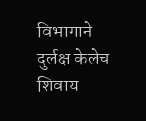विभागाने दुर्लक्ष केलेच शिवाय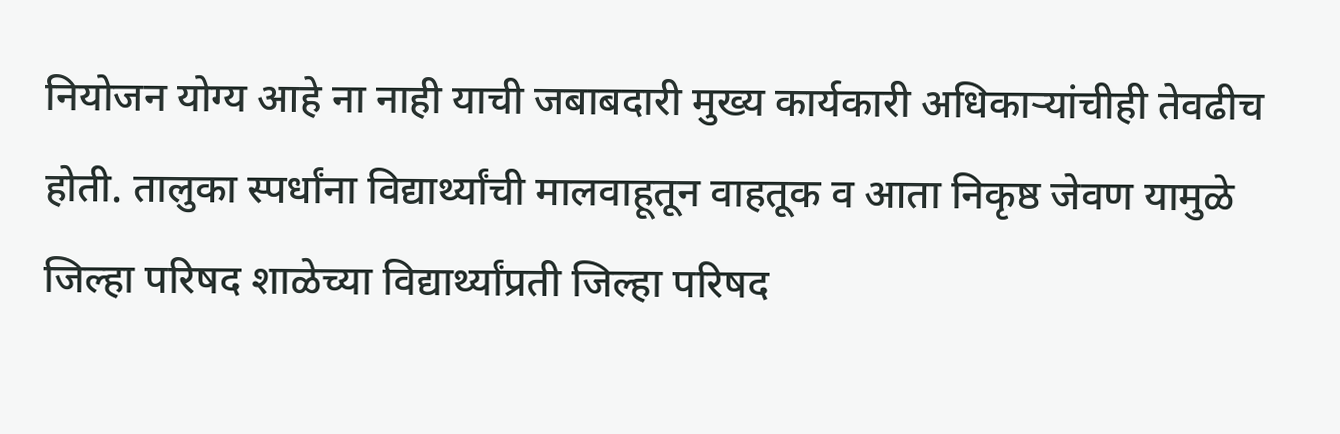नियोजन योग्य आहे ना नाही याची जबाबदारी मुख्य कार्यकारी अधिकाऱ्यांचीही तेवढीच होती. तालुका स्पर्धांना विद्यार्थ्यांची मालवाहूतून वाहतूक व आता निकृष्ठ जेवण यामुळे जिल्हा परिषद शाळेच्या विद्यार्थ्यांप्रती जिल्हा परिषद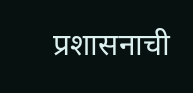प्रशासनाची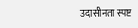उदासीनता स्पष्ट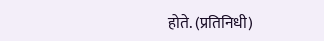होते. (प्रतिनिधी)